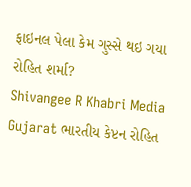ફાઇનલ પેલા કેમ ગુસ્સે થઇ ગયા રોહિત શર્મા?
Shivangee R Khabri Media Gujarat ભારતીય કેપ્ટન રોહિત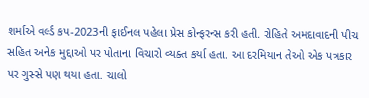શર્માએ વર્લ્ડ કપ-2023ની ફાઈનલ પહેલા પ્રેસ કોન્ફરન્સ કરી હતી. રોહિતે અમદાવાદની પીચ સહિત અનેક મુદ્દાઓ પર પોતાના વિચારો વ્યક્ત કર્યા હતા. આ દરમિયાન તેઓ એક પત્રકાર પર ગુસ્સે પણ થયા હતા. ચાલો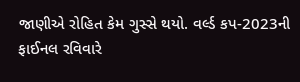જાણીએ રોહિત કેમ ગુસ્સે થયો. વર્લ્ડ કપ-2023ની ફાઈનલ રવિવારે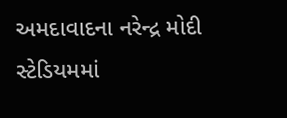અમદાવાદના નરેન્દ્ર મોદી સ્ટેડિયમમાં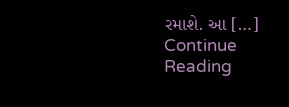રમાશે. આ […]
Continue Reading